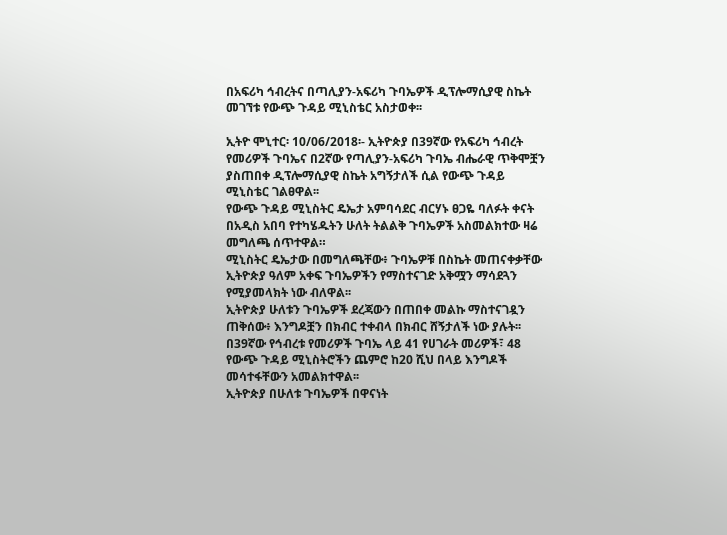በአፍሪካ ኅብረትና በጣሊያን-አፍሪካ ጉባኤዎች ዲፕሎማሲያዊ ስኬት መገኘቱ የውጭ ጉዳይ ሚኒስቴር አስታወቀ፡፡

ኢትዮ ሞኒተር፡ 10/06/2018፡- ኢትዮጵያ በ39ኛው የአፍሪካ ኅብረት የመሪዎች ጉባኤና በ2ኛው የጣሊያን-አፍሪካ ጉባኤ ብሔራዊ ጥቅሞቿን ያስጠበቀ ዲፕሎማሲያዊ ስኬት አግኝታለች ሲል የውጭ ጉዳይ ሚኒስቴር ገልፀዋል፡፡
የውጭ ጉዳይ ሚኒስትር ዴኤታ አምባሳደር ብርሃኑ ፀጋዬ ባለፉት ቀናት በአዲስ አበባ የተካሄዱትን ሁለት ትልልቅ ጉባኤዎች አስመልክተው ዛሬ መግለጫ ሰጥተዋል።
ሚኒስትር ዴኤታው በመግለጫቸው፥ ጉባኤዎቹ በስኬት መጠናቀቃቸው ኢትዮጵያ ዓለም አቀፍ ጉባኤዎችን የማስተናገድ አቅሟን ማሳደጓን የሚያመላክት ነው ብለዋል፡፡
ኢትዮጵያ ሁለቱን ጉባኤዎች ደረጃውን በጠበቀ መልኩ ማስተናገዷን ጠቅሰው፥ እንግዶቿን በክብር ተቀብላ በክብር ሸኝታለች ነው ያሉት፡፡
በ39ኛው የኅብረቱ የመሪዎች ጉባኤ ላይ 41 የሀገራት መሪዎች፣ 48 የውጭ ጉዳይ ሚኒስትሮችን ጨምሮ ከ20 ሺህ በላይ እንግዶች መሳተፋቸውን አመልክተዋል፡፡
ኢትዮጵያ በሁለቱ ጉባኤዎች በዋናነት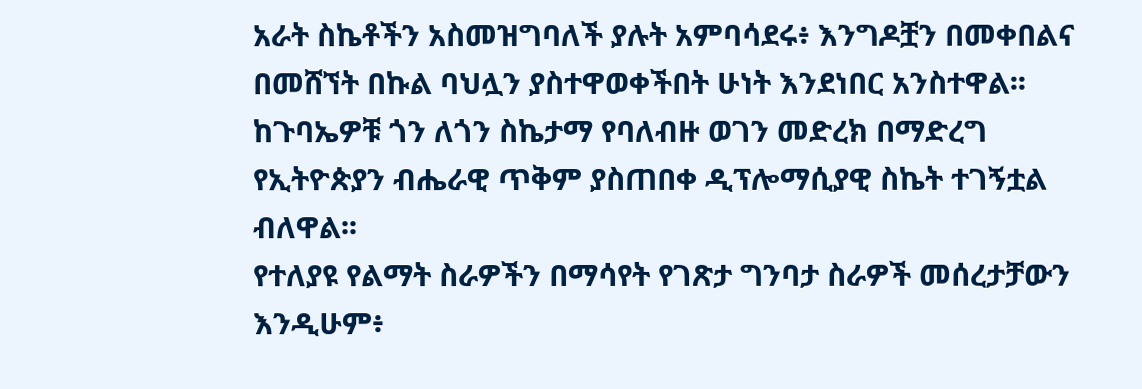አራት ስኬቶችን አስመዝግባለች ያሉት አምባሳደሩ፥ እንግዶቿን በመቀበልና በመሸኘት በኩል ባህሏን ያስተዋወቀችበት ሁነት እንደነበር አንስተዋል፡፡
ከጉባኤዎቹ ጎን ለጎን ስኬታማ የባለብዙ ወገን መድረክ በማድረግ የኢትዮጵያን ብሔራዊ ጥቅም ያስጠበቀ ዲፕሎማሲያዊ ስኬት ተገኝቷል ብለዋል፡፡
የተለያዩ የልማት ስራዎችን በማሳየት የገጽታ ግንባታ ስራዎች መሰረታቻውን እንዲሁም፥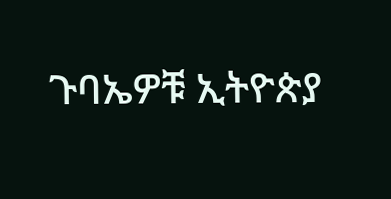ጉባኤዎቹ ኢትዮጵያ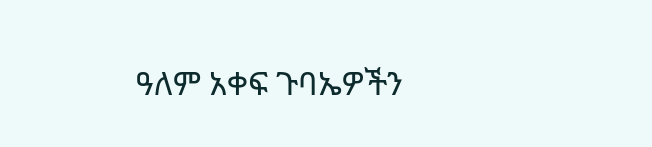ዓለም አቀፍ ጉባኤዎችን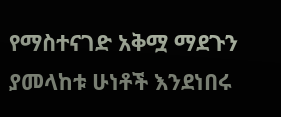የማስተናገድ አቅሟ ማደጉን ያመላከቱ ሁነቶች እንደነበሩ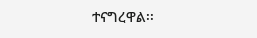ተናግረዋል፡፡